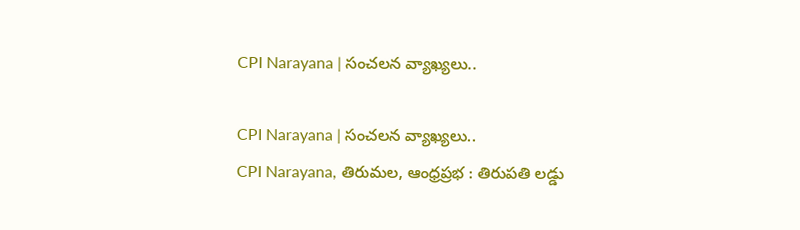CPI Narayana | సంచలన వ్యాఖ్యలు..

CPI Narayana | సంచలన వ్యాఖ్యలు..
CPI Narayana, తిరుమల, ఆంధ్రప్రభ : తిరుపతి లడ్డు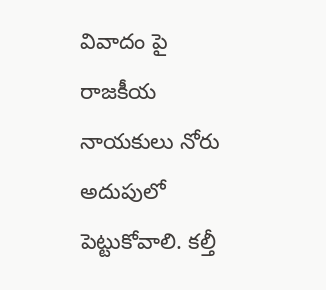వివాదం పై రాజకీయ నాయకులు నోరు అదుపులో పెట్టుకోవాలి. కల్తీ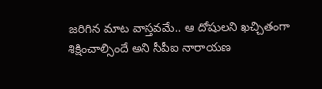జరిగిన మాట వాస్తవమే.. ఆ దోషులని ఖచ్చితంగా శిక్షించాల్సిందే అని సీపీఐ నారాయణ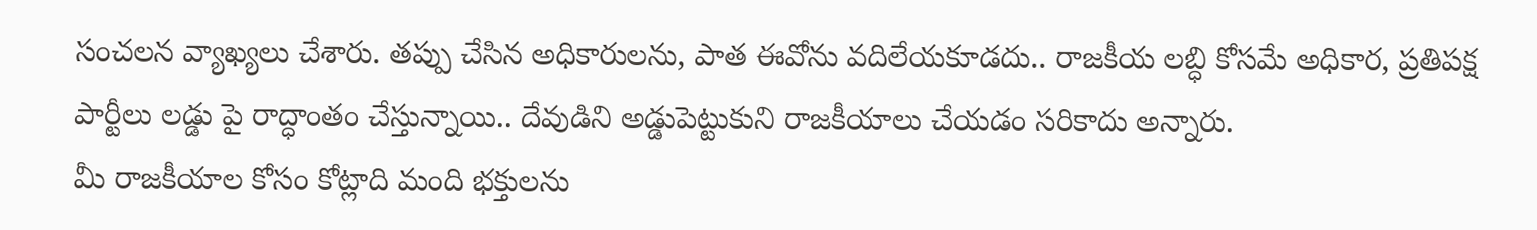సంచలన వ్యాఖ్యలు చేశారు. తప్పు చేసిన అధికారులను, పాత ఈవోను వదిలేయకూడదు.. రాజకీయ లబ్ధి కోసమే అధికార, ప్రతిపక్ష పార్టీలు లడ్డు పై రాద్ధాంతం చేస్తున్నాయి.. దేవుడిని అడ్డుపెట్టుకుని రాజకీయాలు చేయడం సరికాదు అన్నారు.
మీ రాజకీయాల కోసం కోట్లాది మంది భక్తులను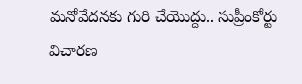మనోవేదనకు గురి చేయొద్దు.. సుప్రీంకోర్టు విచారణ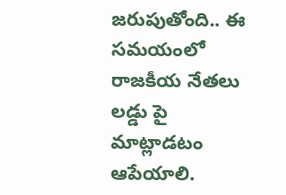జరుపుతోంది.. ఈ సమయంలో రాజకీయ నేతలు లడ్డు పై మాట్లాడటం ఆపేయాలి.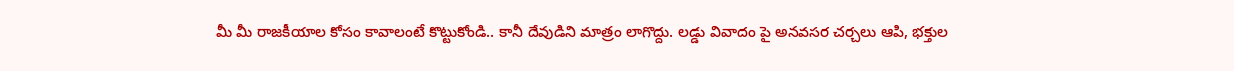మీ మీ రాజకీయాల కోసం కావాలంటే కొట్టుకోండి.. కానీ దేవుడిని మాత్రం లాగొద్దు. లడ్డు వివాదం పై అనవసర చర్చలు ఆపి, భక్తుల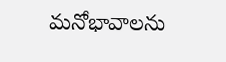మనోభావాలను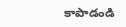కాపాడండి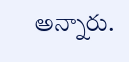అన్నారు.